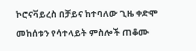ኮሮናቫይረስ በቻይና ከተባለው ጊዜ ቀድሞ መከሰቱን የሳተላይት ምስሎች ጠቆሙ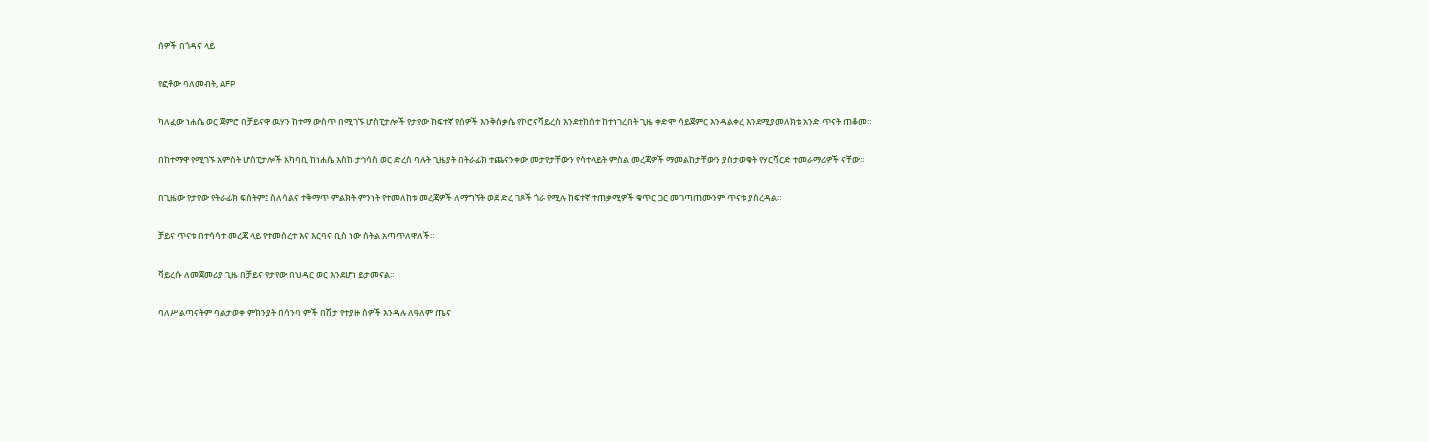ሰዎች በጎዳና ላይ

የፎቶው ባለመብት, AFP

ካለፈው ነሐሴ ወር ጀምሮ በቻይናዋ ዉሃን ከተማ ውስጥ በሚገኙ ሆስፒታሎች የታየው ከፍተኛ የሰዎች እንቅስቃሴ የኮሮናቫይረስ እንደተከሰተ ከተነገረበት ጊዜ ቀድሞ ሳይጀምር እንዳልቀረ እንደሚያመለክቱ አንድ ጥናት ጠቆመ።

በከተማዋ የሚገኙ አምስት ሆስፒታሎች አካባቢ ከነሐሴ እስከ ታኅሳስ ወር ድረስ ባሉት ጊዜያት በትራፊክ ተጨናንቀው መታየታቸውን የሳተላይት ምስል መረጃዎች ማመልከታቸውን ያስታወቁት የሃርቫርድ ተመራማሪዎች ናቸው።

በጊዜው የታየው የትራፊክ ፍሰትም፤ ስለሳልና ተቅማጥ ምልክት ምንነት የተመለከቱ መረጃዎች ለማግኘት ወደ ድረ ገጾች ጎራ የሚሉ ከፍተኛ ተጠቃሚዎች ቁጥር ጋር መገጣጠሙንም ጥናቱ ያስረዳል።

ቻይና ጥናቱ በተሳሳተ መረጃ ላይ የተመሰረተ እና እርባና ቢስ ነው ስትል አጣጥለዋለች።

ቫይረሱ ለመጀመሪያ ጊዜ በቻይና የታየው በህዳር ወር እንደሆነ ይታመናል።

ባለሥልጣናትም ባልታወቀ ምክንያት በሳንባ ምች በሽታ የተያዙ ሰዎች እንዳሉ ለዓለም ጤና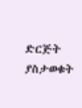ድርጅት ያስታወቁት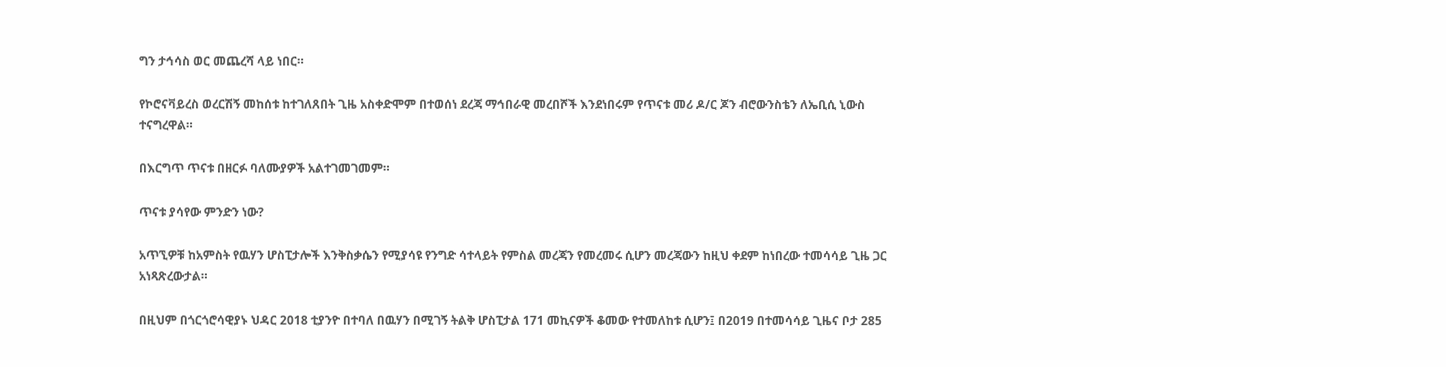ግን ታኅሳስ ወር መጨረሻ ላይ ነበር።

የኮሮናቫይረስ ወረርሽኝ መከሰቱ ከተገለጸበት ጊዜ አስቀድሞም በተወሰነ ደረጃ ማኅበራዊ መረበሾች እንደነበሩም የጥናቱ መሪ ዶ/ር ጆን ብሮውንስቴን ለኤቢሲ ኒውስ ተናግረዋል።

በእርግጥ ጥናቱ በዘርፉ ባለሙያዎች አልተገመገመም።

ጥናቱ ያሳየው ምንድን ነው?

አጥኚዎቹ ከአምስት የዉሃን ሆስፒታሎች እንቅስቃሴን የሚያሳዩ የንግድ ሳተላይት የምስል መረጃን የመረመሩ ሲሆን መረጃውን ከዚህ ቀደም ከነበረው ተመሳሳይ ጊዜ ጋር አነጻጽረውታል።

በዚህም በጎርጎሮሳዊያኑ ህዳር 2018 ቲያንዮ በተባለ በዉሃን በሚገኝ ትልቅ ሆስፒታል 171 መኪናዎች ቆመው የተመለከቱ ሲሆን፤ በ2019 በተመሳሳይ ጊዜና ቦታ 285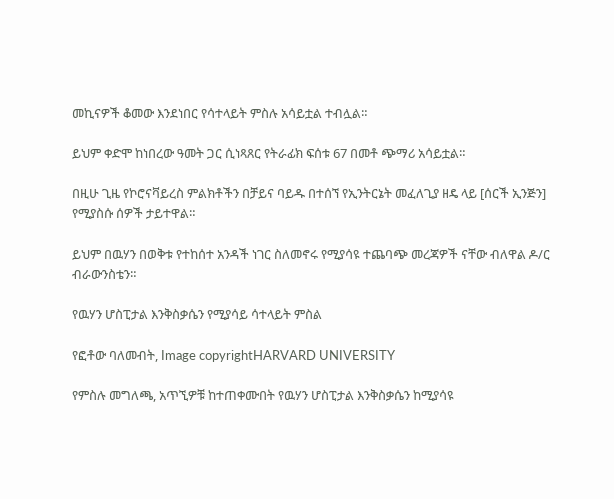መኪናዎች ቆመው እንደነበር የሳተላይት ምስሉ አሳይቷል ተብሏል።

ይህም ቀድሞ ከነበረው ዓመት ጋር ሲነጻጸር የትራፊክ ፍሰቱ 67 በመቶ ጭማሪ አሳይቷል።

በዚሁ ጊዜ የኮሮናቫይረስ ምልክቶችን በቻይና ባይዱ በተሰኘ የኢንትርኔት መፈለጊያ ዘዴ ላይ [ሰርች ኢንጅን] የሚያስሱ ሰዎች ታይተዋል።

ይህም በዉሃን በወቅቱ የተከሰተ አንዳች ነገር ስለመኖሩ የሚያሳዩ ተጨባጭ መረጃዎች ናቸው ብለዋል ዶ/ር ብራውንስቴን።

የዉሃን ሆስፒታል እንቅስቃሴን የሚያሳይ ሳተላይት ምስል

የፎቶው ባለመብት, Image copyrightHARVARD UNIVERSITY

የምስሉ መግለጫ, አጥኚዎቹ ከተጠቀሙበት የዉሃን ሆስፒታል እንቅስቃሴን ከሚያሳዩ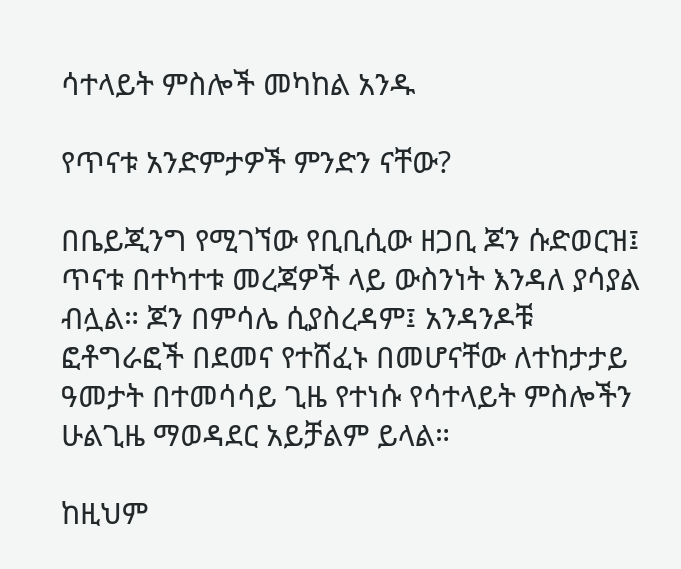ሳተላይት ምስሎች መካከል አንዱ

የጥናቱ አንድምታዎች ምንድን ናቸው?

በቤይጂንግ የሚገኘው የቢቢሲው ዘጋቢ ጆን ሱድወርዝ፤ ጥናቱ በተካተቱ መረጃዎች ላይ ውስንነት እንዳለ ያሳያል ብሏል። ጆን በምሳሌ ሲያስረዳም፤ አንዳንዶቹ ፎቶግራፎች በደመና የተሸፈኑ በመሆናቸው ለተከታታይ ዓመታት በተመሳሳይ ጊዜ የተነሱ የሳተላይት ምስሎችን ሁልጊዜ ማወዳደር አይቻልም ይላል።

ከዚህም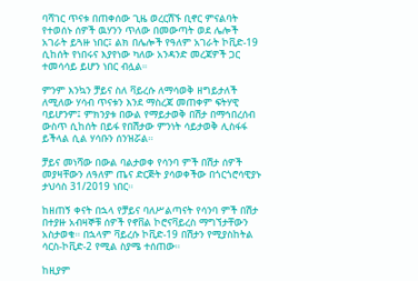ባሻገር ጥናቱ በጠቀሰው ጊዜ ወረርሽኙ ቢኖር ምናልባት የተወሰኑ ሰዎች ዉሃንን ጥለው በመውጣት ወደ ሌሎች አገራት ይጓዙ ነበር፤ ልክ በሌሎች የዓለም አገራት ኮቪድ-19 ሲከሰት የነበሩና እያየነው ካለው አንዳንድ መረጃዎች ጋር ተመሳሳይ ይሆን ነበር ብሏል።

ምንም እንኳን ቻይና ስለ ቫይረሱ ለማሳወቅ ዘግይታለች ለሚለው ሃሳብ ጥናቱን እንደ ማስረጃ መጠቀም ፍትሃዊ ባይሆንም፤ ምክንያቱ በውል የማይታወቅ በሽታ በማኅበረሰብ ውስጥ ሲከሰት በይፋ የበሽታው ምንነት ሳይታወቅ ሊስፋፋ ይችላል ሲል ሃሳቡን ሰንዝሯል።

ቻይና መነሻው በውል ባልታወቀ የሳንባ ምች በሽታ ሰዎች መያዛቸውን ለዓለም ጤና ድርጅት ያሳወቀችው በጎርጎሮሳዊያኑ ታህሳስ 31/2019 ነበር።

ከዘጠኝ ቀናት በኋላ የቻይና ባለሥልጣናት የሳንባ ምች በሽታ በተያዙ አብዛኞቹ ሰዎች የኖቨል ኮሮናቫይረስ ማግኘታቸውን አስታወቁ። በኋላም ቫይረሱ ኮቪድ-19 በሽታን የሚያስከትል ሳርስ-ኮቪድ-2 የሚል ስያሜ ተሰጠው።

ከዚያም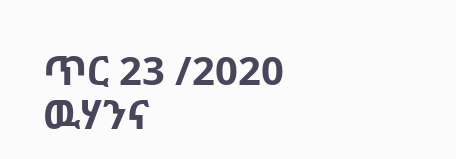ጥር 23 /2020 ዉሃንና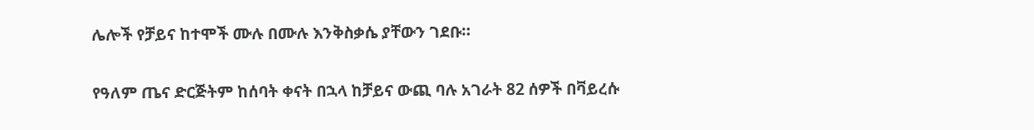ሌሎች የቻይና ከተሞች ሙሉ በሙሉ እንቅስቃሴ ያቸውን ገደቡ።

የዓለም ጤና ድርጅትም ከሰባት ቀናት በኋላ ከቻይና ውጪ ባሉ አገራት 82 ሰዎች በቫይረሱ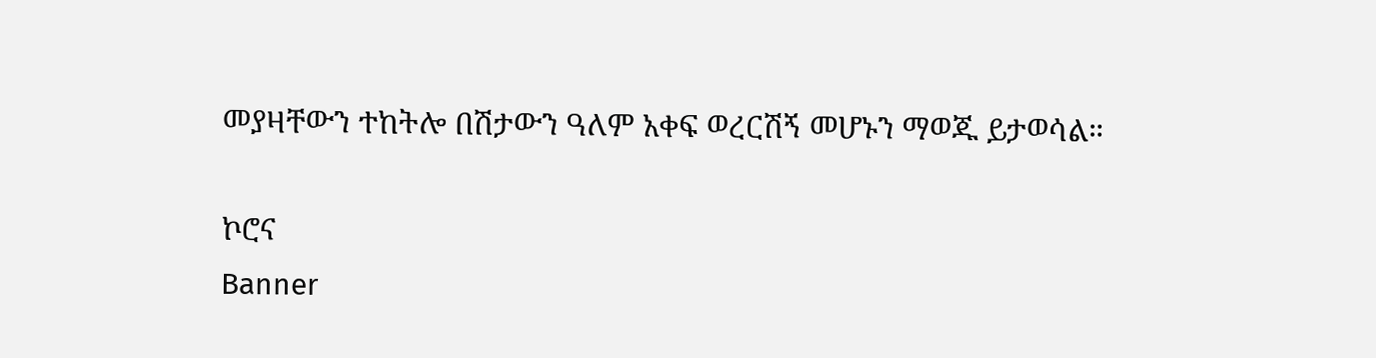መያዛቸውን ተከትሎ በሽታውን ዓለም አቀፍ ወረርሽኝ መሆኑን ማወጁ ይታወሳል።

ኮሮና
Banner